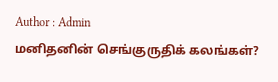Author : Admin
மனிதனின் செங்குருதிக் கலங்கள்?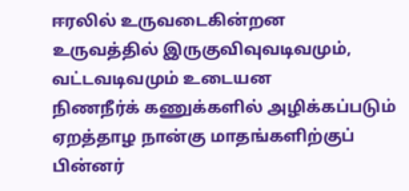ஈரலில் உருவடைகின்றன
உருவத்தில் இருகுவிவுவடிவமும், வட்டவடிவமும் உடையன
நிணநீர்க் கணுக்களில் அழிக்கப்படும்
ஏறத்தாழ நான்கு மாதங்களிற்குப் பின்னர்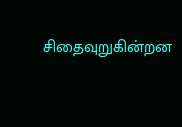சிதைவுறுகின்றன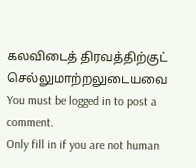கலவிடைத் திரவத்திற்குட் செல்லுமாற்றலுடையவை
You must be logged in to post a comment.
Only fill in if you are not human